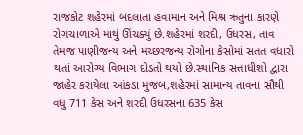રાજકોટ શહેરમાં બદલાતા હવામાન અને મિશ્ર ઋતુના કારણે રોગચાળાએ માથું ઊંચક્યું છે.શહેરમાં શરદી, ઉધરસ, તાવ તેમજ પાણીજન્ય અને મચ્છરજન્ય રોગોના કેસોમાં સતત વધારો થતાં આરોગ્ય વિભાગ દોડતો થયો છે.સ્થાનિક સત્તાધીશો દ્વારા જાહેર કરાયેલા આંકડા મુજબ,શહેરમાં સામાન્ય તાવના સૌથી વધુ 711 કેસ અને શરદી ઉધરસના 635 કેસ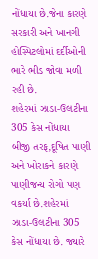નોંધાયા છે.જેના કારણે સરકારી અને ખાનગી હોસ્પિટલોમાં દર્દીઓની ભારે ભીડ જોવા મળી રહી છે.
શહેરમાં ઝાડા-ઉલટીના 305 કેસ નોંધાયા
બીજી તરફ,દૂષિત પાણી અને ખોરાકને કારણે પાણીજન્ય રોગો પણ વકર્યા છે.શહેરમાં ઝાડા-ઉલટીના 305 કેસ નોંધાયા છે. જ્યારે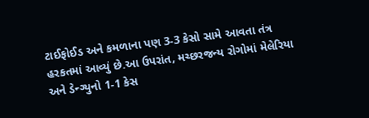ટાઈફોઈડ અને કમળાના પણ 3-3 કેસો સામે આવતા તંત્ર હરકતમાં આવ્યું છે.આ ઉપરાંત, મચ્છરજન્ય રોગોમાં મેલેરિયા અને ડેન્ગ્યુનો 1-1 કેસ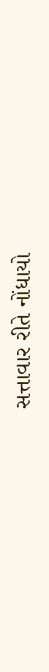સત્તાવાર રીતે નોંધાયો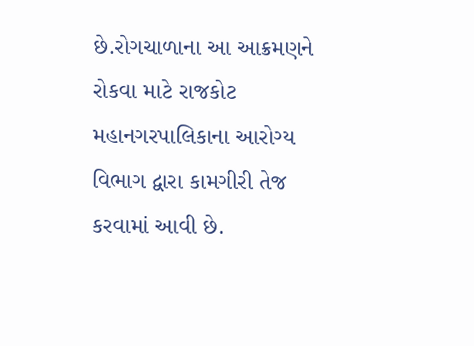છે.રોગચાળાના આ આક્રમણને રોકવા માટે રાજકોટ મહાનગરપાલિકાના આરોગ્ય વિભાગ દ્વારા કામગીરી તેજ કરવામાં આવી છે.